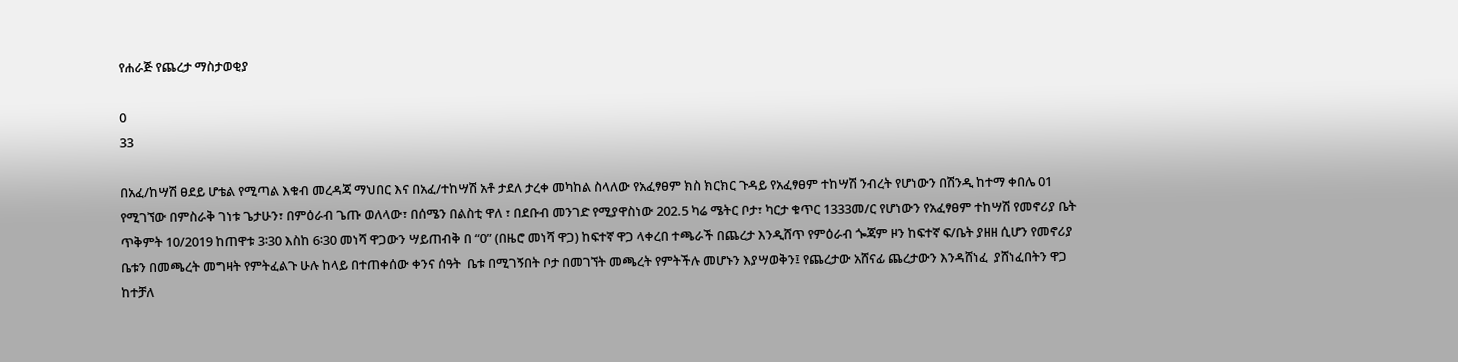የሐራጅ የጨረታ ማስታወቂያ

0
33

በአፈ/ከሣሽ ፀደይ ሆቴል የሚጣል እቁብ መረዳጃ ማህበር እና በአፈ/ተከሣሽ አቶ ታደለ ታረቀ መካከል ስላለው የአፈፃፀም ክስ ክርክር ጉዳይ የአፈፃፀም ተከሣሽ ንብረት የሆነውን በሽንዲ ከተማ ቀበሌ 01 የሚገኘው በምስራቅ ገነቱ ጌታሁን፣ በምዕራብ ጌጡ ወለላው፣ በሰሜን በልስቲ ዋለ ፣ በደቡብ መንገድ የሚያዋስነው 202.5 ካሬ ሜትር ቦታ፣ ካርታ ቁጥር 1333መ/ር የሆነውን የአፈፃፀም ተከሣሽ የመኖሪያ ቤት ጥቅምት 10/2019 ከጠዋቱ 3፡30 እስከ 6፡30 መነሻ ዋጋውን ሣይጠብቅ በ “0” (በዜሮ መነሻ ዋጋ) ከፍተኛ ዋጋ ላቀረበ ተጫራች በጨረታ እንዲሸጥ የምዕራብ ጐጃም ዞን ከፍተኛ ፍ/ቤት ያዘዘ ሲሆን የመኖሪያ ቤቱን በመጫረት መግዛት የምትፈልጉ ሁሉ ከላይ በተጠቀሰው ቀንና ሰዓት  ቤቱ በሚገኝበት ቦታ በመገኘት መጫረት የምትችሉ መሆኑን እያሣወቅን፤ የጨረታው አሸናፊ ጨረታውን እንዳሸነፈ  ያሸነፈበትን ዋጋ ከተቻለ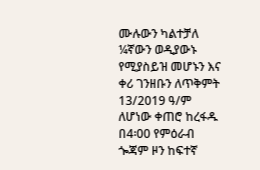ሙሉውን ካልተቻለ ¼ኛውን ወዲያውኑ የሚያስይዝ መሆኑን እና ቀሪ ገንዘቡን ለጥቅምት 13/2019 ዓ/ም ለሆነው ቀጠሮ ከረፋዱ በ4፡00 የምዕራብ ጐጃም ዞን ከፍተኛ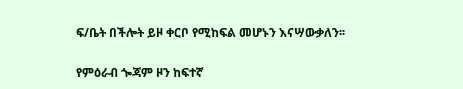ፍ/ቤት በችሎት ይዞ ቀርቦ የሚከፍል መሆኑን እናሣውቃለን፡፡

የምዕራብ ጐጃም ዞን ከፍተኛ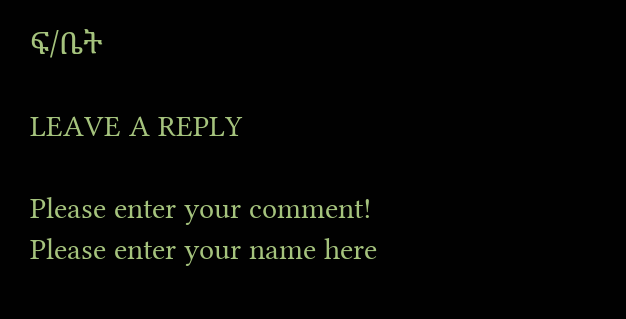ፍ/ቤት

LEAVE A REPLY

Please enter your comment!
Please enter your name here